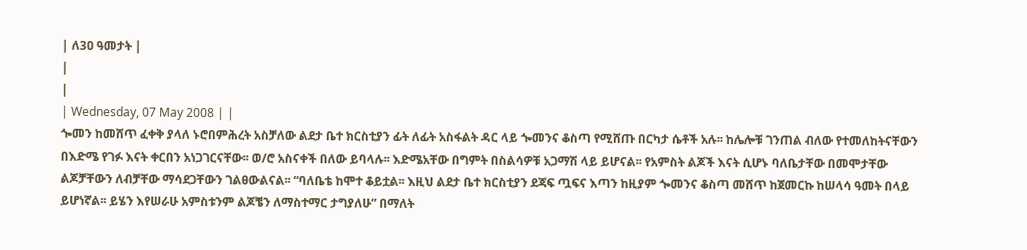| ለ3ዐ ዓመታት |
|
|
| Wednesday, 07 May 2008 | |
ጐመን ከመሸጥ ፈቀቅ ያላለ ኑሮበምሕረት አስቻለው ልደታ ቤተ ክርስቲያን ፊት ለፊት አስፋልት ዳር ላይ ጐመንና ቆስጣ የሚሸጡ በርካታ ሴቶች አሉ፡፡ ከሌሎቹ ገንጠል ብለው የተመለከትናቸውን በእድሜ የገፉ እናት ቀርበን አነጋገርናቸው፡፡ ወ/ሮ አስናቀች በለው ይባላሉ፡፡ እድሜአቸው በግምት በስልሳዎቹ አጋማሽ ላይ ይሆናል፡፡ የአምስት ልጆች እናት ሲሆኑ ባለቤታቸው በመሞታቸው ልጆቻቸውን ለብቻቸው ማሳደጋቸውን ገልፀውልናል፡፡ “ባለቤቴ ከሞተ ቆይቷል፡፡ እዚህ ልደታ ቤተ ክርስቲያን ደጃፍ ጧፍና እጣን ከዚያም ጐመንና ቆስጣ መሸጥ ከጀመርኩ ከሠላሳ ዓመት በላይ ይሆነኛል፡፡ ይሄን እየሠራሁ አምስቱንም ልጆቼን ለማስተማር ታግያለሁ” በማለት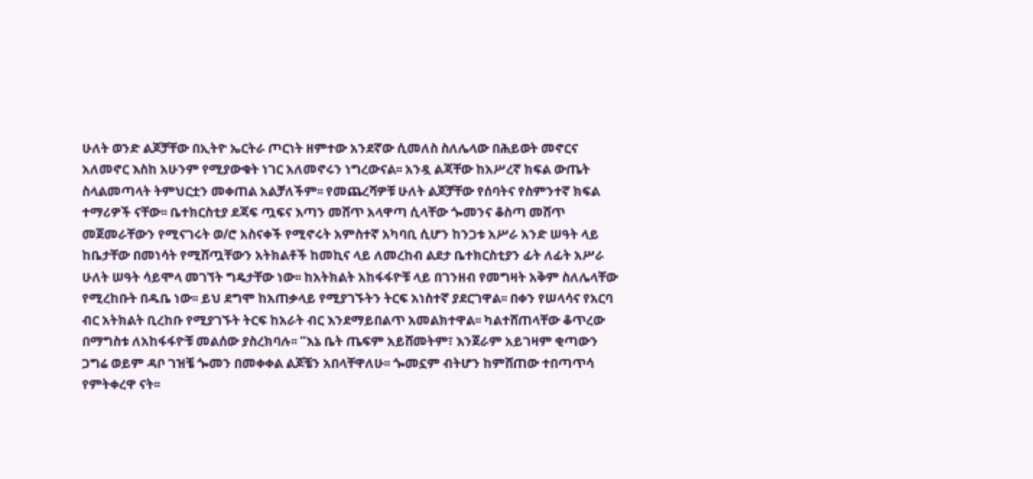ሁለት ወንድ ልጆቻቸው በኢትዮ ኤርትራ ጦርነት ዘምተው አንደኛው ሲመለስ ስለሌላው በሕይወት መኖርና አለመኖር እስከ አሁንም የሚያውቁት ነገር አለመኖሩን ነግረውናል፡፡ አንዷ ልጃቸው ከአሥረኛ ክፍል ውጤት ስላልመጣላት ትምህርቷን መቀጠል አልቻለችም፡፡ የመጨረሻዎቹ ሁለት ልጆቻቸው የሰባትና የስምንተኛ ክፍል ተማሪዎች ናቸው፡፡ ቤተክርስቲያ ደጃፍ ጧፍና እጣን መሸጥ አላዋጣ ሲላቸው ጐመንና ቆስጣ መሸጥ መጀመራቸውን የሚናገሩት ወ/ሮ አስናቀች የሚኖሩት አምስተኛ አካባቢ ሲሆን ከንጋቱ አሥራ አንድ ሠዓት ላይ ከቤታቸው በመነሳት የሚሸጧቸውን አትክልቶች ከመኪና ላይ ለመረከብ ልደታ ቤተክርስቲያን ፊት ለፊት አሥራ ሁለት ሠዓት ሳይሞላ መገኘት ግዴታቸው ነው፡፡ ከአትክልት አከፋፋዮቹ ላይ በገንዘብ የመግዛት አቅም ስለሌላቸው የሚረከቡት በዱቤ ነው፡፡ ይህ ደግሞ ከአጠቃላይ የሚያገኙትን ትርፍ አነስተኛ ያደርገዋል፡፡ በቀን የሠላሳና የአርባ ብር አትክልት ቢረከቡ የሚያገኙት ትርፍ ከአራት ብር እንደማይበልጥ አመልክተዋል፡፡ ካልተሸጠላቸው ቆጥረው በማግስቱ ለአከፋፋዮቹ መልሰው ያስረክባሉ፡፡ “እኔ ቤት ጤፍም አይሸመትም፣ እንጀራም አይገዛም ቂጣውን ጋግሬ ወይም ዳቦ ገዝቼ ጐመን በመቀቀል ልጆቼን አበላቸዋለሁ፡፡ ጐመኗም ብትሆን ከምሸጠው ተበጣጥሳ የምትቀረዋ ናት፡፡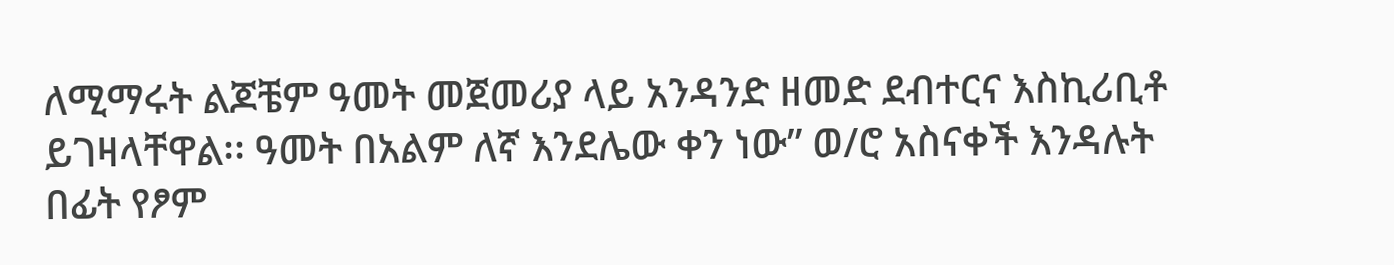ለሚማሩት ልጆቼም ዓመት መጀመሪያ ላይ አንዳንድ ዘመድ ደብተርና እስኪሪቢቶ ይገዛላቸዋል፡፡ ዓመት በአልም ለኛ እንደሌው ቀን ነው” ወ/ሮ አስናቀች እንዳሉት በፊት የፆም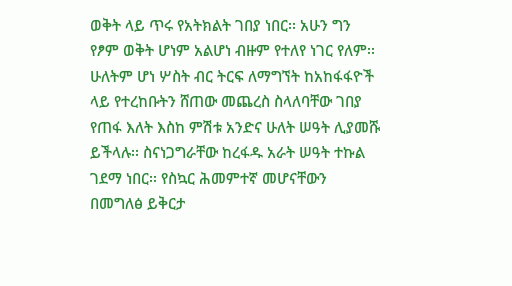ወቅት ላይ ጥሩ የአትክልት ገበያ ነበር፡፡ አሁን ግን የፆም ወቅት ሆነም አልሆነ ብዙም የተለየ ነገር የለም፡፡ ሁለትም ሆነ ሦስት ብር ትርፍ ለማግኘት ከአከፋፋዮች ላይ የተረከቡትን ሸጠው መጨረስ ስላለባቸው ገበያ የጠፋ እለት እስከ ምሽቱ አንድና ሁለት ሠዓት ሊያመሹ ይችላሉ፡፡ ስናነጋግራቸው ከረፋዱ አራት ሠዓት ተኩል ገደማ ነበር፡፡ የስኳር ሕመምተኛ መሆናቸውን በመግለፅ ይቅርታ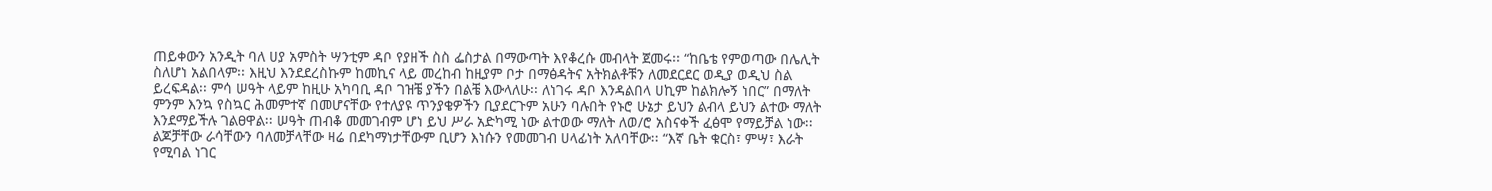ጠይቀውን አንዲት ባለ ሀያ አምስት ሣንቲም ዳቦ የያዘች ስስ ፌስታል በማውጣት እየቆረሱ መብላት ጀመሩ፡፡ “ከቤቴ የምወጣው በሌሊት ስለሆነ አልበላም፡፡ እዚህ እንደደረስኩም ከመኪና ላይ መረከብ ከዚያም ቦታ በማፅዳትና አትክልቶቹን ለመደርደር ወዲያ ወዲህ ስል ይረፍዳል፡፡ ምሳ ሠዓት ላይም ከዚሁ አካባቢ ዳቦ ገዝቼ ያችን በልቼ እውላለሁ፡፡ ለነገሩ ዳቦ እንዳልበላ ሀኪም ከልክሎኝ ነበር” በማለት ምንም እንኳ የስኳር ሕመምተኛ በመሆናቸው የተለያዩ ጥንያቄዎችን ቢያደርጉም አሁን ባሉበት የኑሮ ሁኔታ ይህን ልብላ ይህን ልተው ማለት እንደማይችሉ ገልፀዋል፡፡ ሠዓት ጠብቆ መመገብም ሆነ ይህ ሥራ አድካሚ ነው ልተወው ማለት ለወ/ሮ አስናቀች ፈፅሞ የማይቻል ነው፡፡ ልጆቻቸው ራሳቸውን ባለመቻላቸው ዛሬ በደካማነታቸውም ቢሆን እነሱን የመመገብ ሀላፊነት አለባቸው፡፡ “እኛ ቤት ቁርስ፣ ምሣ፣ እራት የሚባል ነገር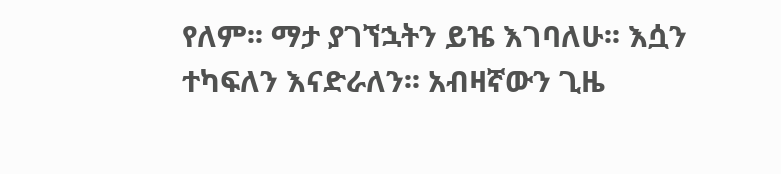የለም፡፡ ማታ ያገኘኋትን ይዤ እገባለሁ፡፡ እሷን ተካፍለን እናድራለን፡፡ አብዛኛውን ጊዜ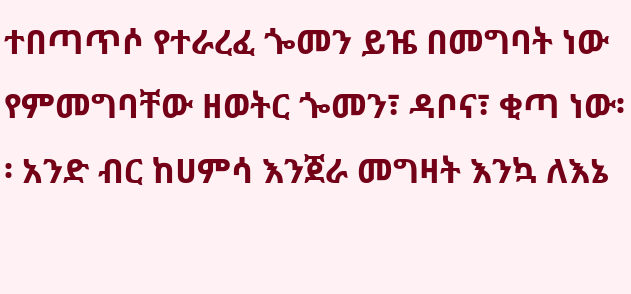ተበጣጥሶ የተራረፈ ጐመን ይዤ በመግባት ነው የምመግባቸው ዘወትር ጐመን፣ ዳቦና፣ ቂጣ ነው፡፡ አንድ ብር ከሀምሳ እንጀራ መግዛት እንኳ ለእኔ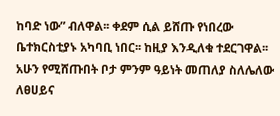ከባድ ነው” ብለዋል፡፡ ቀደም ሲል ይሸጡ የነበረው ቤተክርስቲያኑ አካባቢ ነበር፡፡ ከዚያ እንዲለቁ ተደርገዋል፡፡ አሁን የሚሸጡበት ቦታ ምንም ዓይነት መጠለያ ስለሌለው ለፀሀይና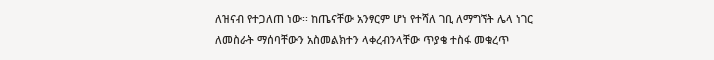ለዝናብ የተጋለጠ ነው፡፡ ከጤናቸው አንፃርም ሆነ የተሻለ ገቢ ለማግኘት ሌላ ነገር ለመስራት ማሰባቸውን አስመልክተን ላቀረብንላቸው ጥያቄ ተስፋ መቁረጥ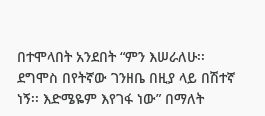በተሞላበት አንደበት “ምን እሠራለሁ፡፡ ደግሞስ በየትኛው ገንዘቤ በዚያ ላይ በሽተኛ ነኝ፡፡ እድሜዬም እየገፋ ነው” በማለት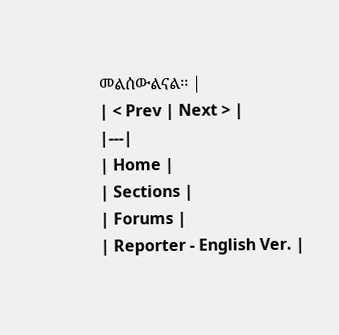መልሰውልናል፡፡ |
| < Prev | Next > |
|---|
| Home |
| Sections |
| Forums |
| Reporter - English Ver. |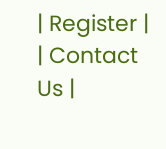| Register |
| Contact Us |